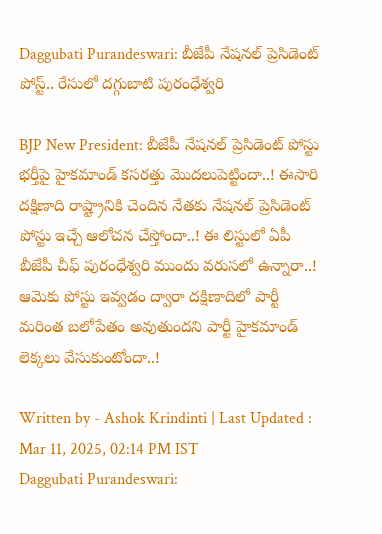Daggubati Purandeswari: బీజేపీ నేషనల్‌ ప్రెసిడెంట్‌ పోస్ట్.. రేసులో దగ్గుబాటి పురంధేశ్వరి

BJP New President: బీజేపీ నేషనల్‌ ప్రెసిడెంట్‌ పోస్టు భర్తీపై హైకమాండ్‌ కసరత్తు మొదలుపెట్టిందా..! ఈసారి దక్షిణాది రాష్ట్రానికి చెందిన నేతకు నేషనల్ ప్రెసిడెంట్ పోస్టు ఇచ్చే ఆలోచన చేస్తోందా..! ఈ లిస్టులో ఏపీ బీజేపీ చీఫ్‌ పురంధేశ్వరి ముందు వరుసలో ఉన్నారా..! ఆమెకు పోస్టు ఇవ్వడం ద్వారా దక్షిణాదిలో పార్టీ మరింత బలోపేతం అవుతుందని పార్టీ హైకమాండ్‌ లెక్కలు వేసుకుంటోందా..!

Written by - Ashok Krindinti | Last Updated : Mar 11, 2025, 02:14 PM IST
Daggubati Purandeswari: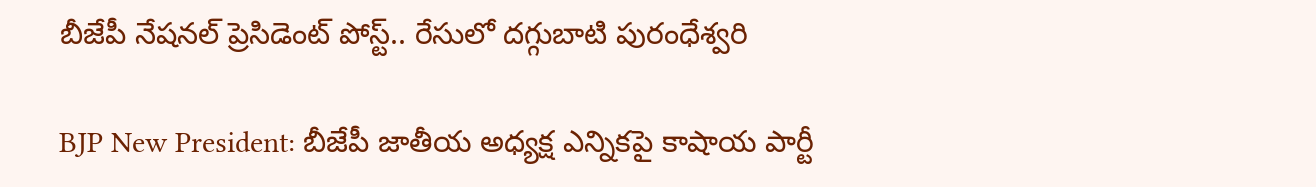బీజేపీ నేషనల్‌ ప్రెసిడెంట్‌ పోస్ట్.. రేసులో దగ్గుబాటి పురంధేశ్వరి

BJP New President: బీజేపీ జాతీయ అధ్యక్ష ఎన్నికపై కాషాయ పార్టీ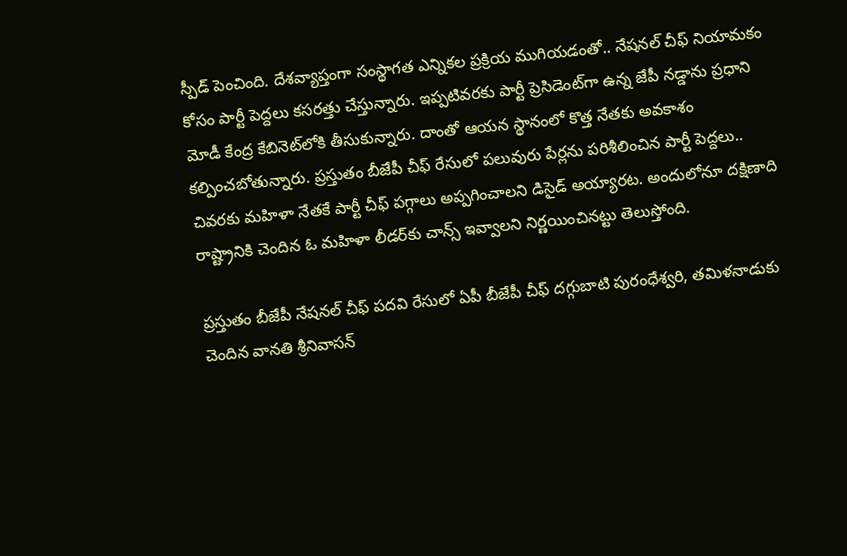స్పీడ్ పెంచింది. దేశవ్యాప్తంగా సంస్థాగత ఎన్నికల ప్రక్రియ ముగియడంతో.. నేషనల్ చీఫ్‌ నియామకం కోసం పార్టీ పెద్దలు కసరత్తు చేస్తున్నారు. ఇప్పటివరకు పార్టీ ప్రెసిడెంట్‌గా ఉన్న జేపీ నడ్డాను ప్రధాని మోడీ కేంద్ర కేబినెట్‌లోకి తీసుకున్నారు. దాంతో ఆయన స్థానంలో కొత్త నేతకు అవకాశం కల్పించబోతున్నారు. ప్రస్తుతం బీజేపీ చీఫ్‌ రేసులో పలువురు పేర్లను పరిశీలించిన పార్టీ పెద్దలు.. చివరకు మహిళా నేతకే పార్టీ చీఫ్‌ పగ్గాలు అప్పగించాలని డిసైడ్‌ అయ్యారట. అందులోనూ దక్షిణాది రాష్ట్రానికి చెందిన ఓ మహిళా లీడర్‌కు చాన్స్‌ ఇవ్వాలని నిర్ణయించినట్టు తెలుస్తోంది.

ప్రస్తుతం బీజేపీ నేషనల్‌ చీఫ్‌ పదవి రేసులో ఏపీ బీజేపీ చీఫ్‌ దగ్గుబాటి పురంధేశ్వరి, తమిళనాడుకు చెందిన వానతి శ్రీనివాసన్‌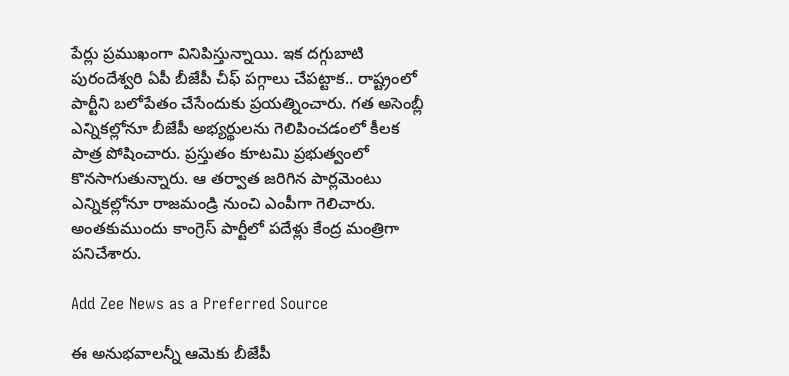పేర్లు ప్రముఖంగా వినిపిస్తున్నాయి. ఇక దగ్గుబాటి పురందేశ్వరి ఏపీ బీజేపీ చీఫ్ పగ్గాలు చేపట్టాక.. రాష్ట్రంలో పార్టీని బలోపేతం చేసేందుకు ప్రయత్నించారు. గత అసెంబ్లీ ఎన్నికల్లోనూ బీజేపీ అభ్యర్థులను గెలిపించడంలో కీలక పాత్ర పోషించారు. ప్రస్తుతం కూటమి ప్రభుత్వంలో కొనసాగుతున్నారు. ఆ తర్వాత జరిగిన పార్లమెంటు ఎన్నికల్లోనూ రాజమండ్రి నుంచి ఎంపీగా గెలిచారు. అంతకుముందు కాంగ్రెస్ పార్టీలో పదేళ్లు కేంద్ర మంత్రిగా పనిచేశారు.

Add Zee News as a Preferred Source

ఈ అనుభవాలన్నీ ఆమెకు బీజేపీ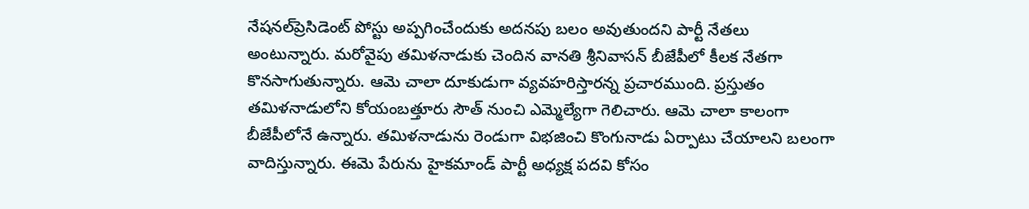నేషనల్‌ప్రెసిడెంట్‌ పోస్టు అప్పగించేందుకు అదనపు బలం అవుతుందని పార్టీ నేతలు అంటున్నారు. మరోవైపు తమిళనాడుకు చెందిన వానతి శ్రీనివాసన్ బీజేపీలో కీలక నేతగా కొనసాగుతున్నారు. ఆమె చాలా దూకుడుగా వ్యవహరిస్తారన్న ప్రచారముంది. ప్రస్తుతం తమిళనాడులోని కోయంబత్తూరు సౌత్ నుంచి ఎమ్మెల్యేగా గెలిచారు. ఆమె చాలా కాలంగా బీజేపీలోనే ఉన్నారు. తమిళనాడును రెండుగా విభజించి కొంగునాడు ఏర్పాటు చేయాలని బలంగా వాదిస్తున్నారు. ఈమె పేరును హైకమాండ్‌ పార్టీ అధ్యక్ష పదవి కోసం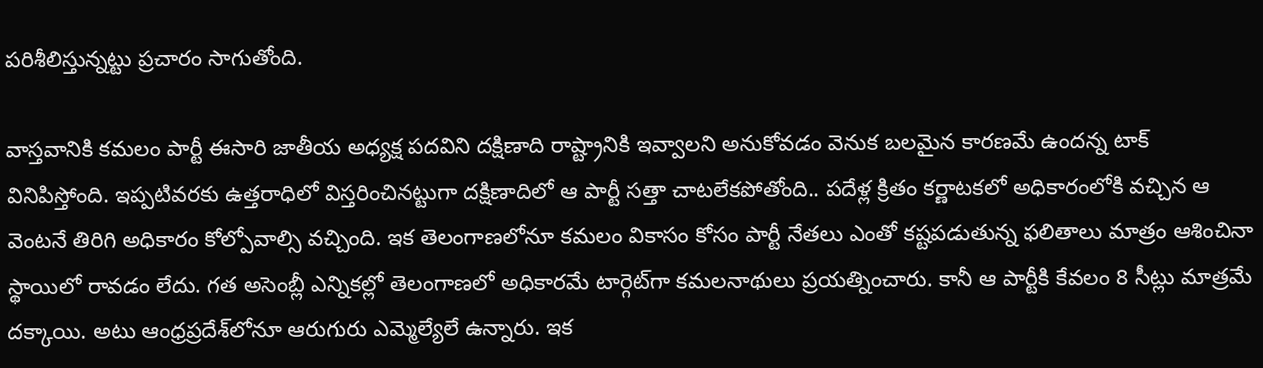పరిశీలిస్తున్నట్టు ప్రచారం సాగుతోంది.

వాస్తవానికి కమలం పార్టీ ఈసారి జాతీయ అధ్యక్ష పదవిని దక్షిణాది రాష్ట్రానికి ఇవ్వాలని అనుకోవడం వెనుక బలమైన కారణమే ఉందన్న టాక్ వినిపిస్తోంది. ఇప్పటివరకు ఉత్తరాధిలో విస్తరించినట్టుగా దక్షిణాదిలో ఆ పార్టీ సత్తా చాటలేకపోతోంది.. పదేళ్ల క్రితం కర్ణాటకలో అధికారంలోకి వచ్చిన ఆ వెంటనే తిరిగి అధికారం కోల్పోవాల్సి వచ్చింది. ఇక తెలంగాణలోనూ కమలం వికాసం కోసం పార్టీ నేతలు ఎంతో కష్టపడుతున్న ఫలితాలు మాత్రం ఆశించినా స్థాయిలో రావడం లేదు. గత అసెంబ్లీ ఎన్నికల్లో తెలంగాణలో అధికారమే టార్గెట్‌గా కమలనాథులు ప్రయత్నించారు. కానీ ఆ పార్టీకి కేవలం 8 సీట్లు మాత్రమే దక్కాయి. అటు ఆంధ్రప్రదేశ్‌లోనూ ఆరుగురు ఎమ్మెల్యేలే ఉన్నారు. ఇక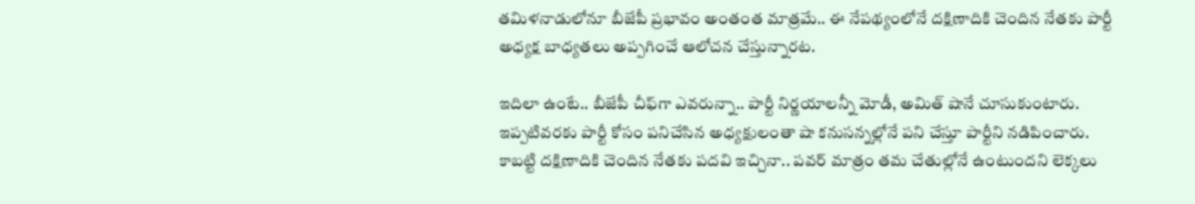తమిళనాడులోనూ బీజేపీ ప్రభావం అంతంత మాత్రమే.. ఈ నేపథ్యంలోనే దక్షిణాదికి చెందిన నేతకు పార్టీ అధ్యక్ష బాధ్యతలు అప్పగించే ఆలోచన చేస్తున్నారట.

ఇదిలా ఉంటే.. బీజేపీ చీఫ్‌గా ఎవరున్నా.. పార్టీ నిర్ణయాలన్నీ మోడీ, అమిత్‌ షానే చూసుకుంటారు. ఇప్పటివరకు పార్టీ కోసం పనిచేసిన అధ్యక్షులంతా షా కనుసన్నల్లోనే పని చేస్తూ పార్టీని నడిపించారు. కాబట్టి దక్షిణాదికి చెందిన నేతకు పదవి ఇచ్చినా.. పవర్ మాత్రం తమ చేతుల్లోనే ఉంటుందని లెక్కలు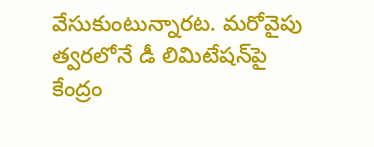వేసుకుంటున్నారట. మరోవైపు త్వరలోనే డీ లిమిటేషన్‌పై కేంద్రం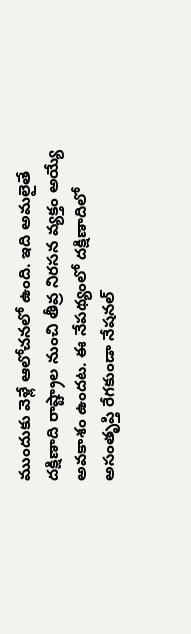ముందుకు వెళ్లే ఆలోచనలో ఉంది. ఇది అమలైతే దక్షిణాది రాష్ట్రాల నుంచి తీవ్ర నిరసన వ్యక్తం అయ్యే అవకాశం ఉందట. ఈ నేపథ్యంలో దక్షిణాదిలో అసంతృప్తి రేగకుండా నేషనల్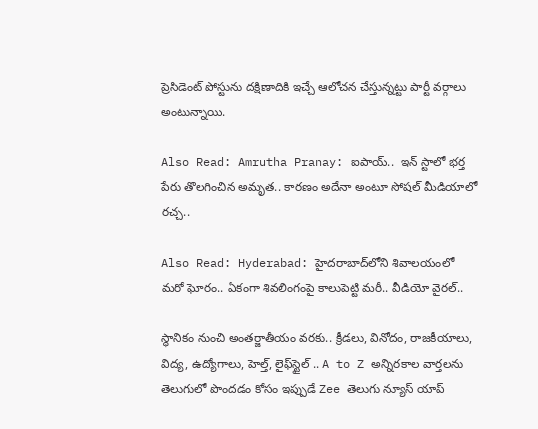ప్రెసిడెంట్‌ పోస్టును దక్షిణాదికి ఇచ్చే ఆలోచన చేస్తున్నట్టు పార్టీ వర్గాలు అంటున్నాయి.

Also Read: Amrutha Pranay: ఐపాయ్..  ఇన్ స్టాలో భర్త పేరు తొలగించిన అమృత.. కారణం అదేనా అంటూ సోషల్ మీడియాలో రచ్చ..

Also Read: Hyderabad: హైదరాబాద్‌లోని శివాలయంలో మరో ఘోరం.. ఏకంగా శివలింగంపై కాలుపెట్టి మరీ.. వీడియో వైరల్..

స్థానికం నుంచి అంతర్జాతీయం వరకు.. క్రీడలు, వినోదం, రాజకీయాలు, విద్య, ఉద్యోగాలు, హెల్త్, లైఫ్‌స్టైల్ .. A to Z అన్నిరకాల వార్తలను తెలుగులో పొందడం కోసం ఇప్పుడే Zee తెలుగు న్యూస్ యాప్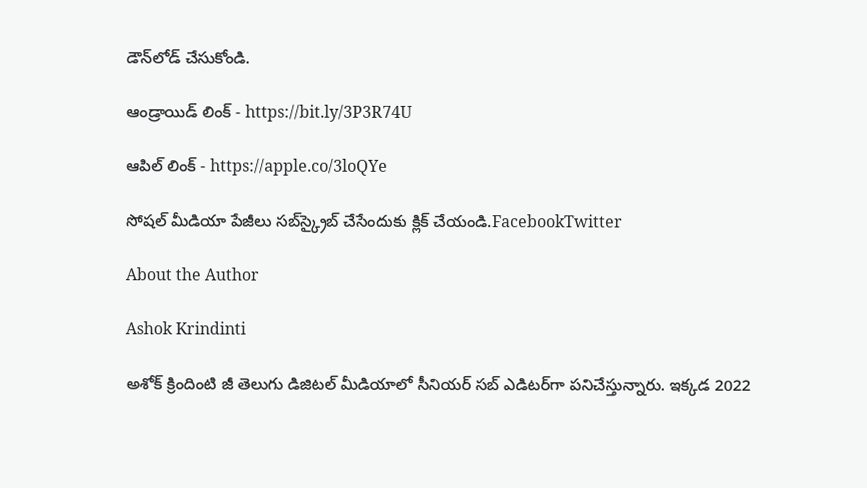డౌన్‌లోడ్ చేసుకోండి.

ఆండ్రాయిడ్ లింక్ - https://bit.ly/3P3R74U

ఆపిల్ లింక్ - https://apple.co/3loQYe

సోషల్ మీడియా పేజీలు సబ్‌స్క్రైబ్ చేసేందుకు క్లిక్ చేయండి.FacebookTwitter

About the Author

Ashok Krindinti

అశోక్‌ క్రిందింటి జీ తెలుగు డిజిటల్ మీడియాలో సీనియర్ సబ్ ఎడిటర్‌గా పనిచేస్తున్నారు. ఇక్కడ 2022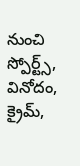నుంచి స్పోర్ట్స్, వినోదం, క్రైమ్,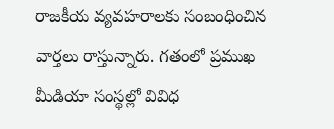రాజకీయ వ్యవహరాలకు సంబంధించిన వార్తలు రాస్తున్నారు. గతంలో ప్రముఖ మీడియా సంస్థల్లో వివిధ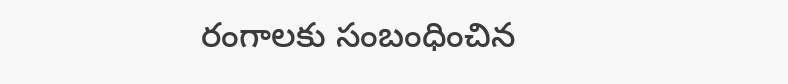రంగాలకు సంబంధించిన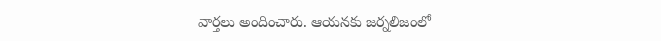వార్తలు అందించారు. ఆయనకు జర్నలిజంలో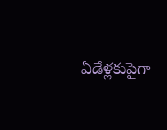ఏడేళ్లకుపైగా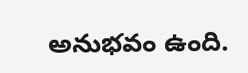అనుభవం ఉంది.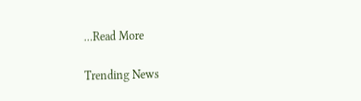...Read More

Trending News